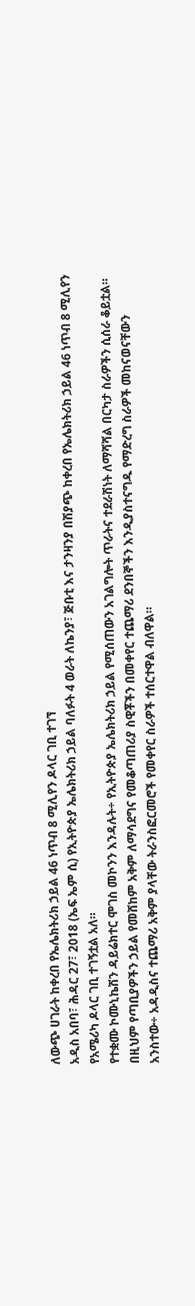ለውጭ ሀገራት ከቀረበ የኤሌክትሪክ ኃይል 46 ነጥብ 8 ሚሊየን ዶላር ገቢ ተገኘ
አዲስ አበባ፣ ሕዳር 27፣ 2018 (ኤፍ ኤም ሲ) የኢትዮጵያ ኤሌክትሪክ ኃይል ባለፉት 4 ወራት ለኬንያ፣ ጅቡቲ እና ታንዛንያ በሽያጭ ከቀረበ የኤሌክትሪክ ኃይል 46 ነጥብ 8 ሚሊየን የአሜሪካ ዶላር ገቢ ተገኝቷል አለ።
የተቋሙ ኮሙኒኬሽን ዳይሬክተር ሞገስ መኮንን እንዳሉት÷ የኢትዮጵያ ኤሌክትሪክ ኃይል የሚሰጠውን አገልግሎት ጥራትና ተደራሽነት ለማሻሻል በርካታ ስራዎችን ሲሰራ ቆይቷል።
በዚህም የጣቢያዎችን ኃይል የመሸከም አቅም ለማሳደግና የመቆጣጠሪያ ስዊቾችን በመቀየር ተጨማሪ ደንበኞችን እንዲያስተናግዱ የማድረግ ስራዎች መከናወናቸውን አንስተው÷ አዳዲስና ተጨማሪ አቅም ያላቸው ትራንስፎርመሮች የመቀየር ስራዎች ተሰርተዋል ብለዋል።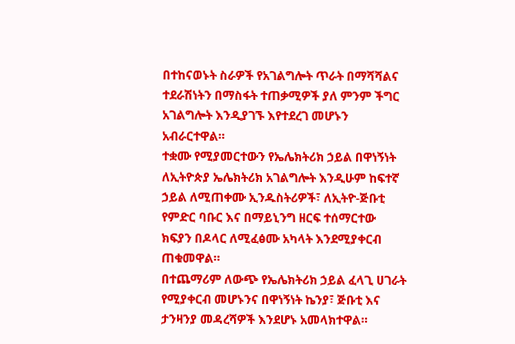በተከናወኑት ስራዎች የአገልግሎት ጥራት በማሻሻልና ተደራሽነትን በማስፋት ተጠቃሚዎች ያለ ምንም ችግር አገልግሎት እንዲያገኙ እየተደረገ መሆኑን አብራርተዋል።
ተቋሙ የሚያመርተውን የኤሌክትሪክ ኃይል በዋነኝነት ለኢትዮጵያ ኤሌክትሪክ አገልግሎት እንዲሁም ከፍተኛ ኃይል ለሚጠቀሙ ኢንዱስትሪዎች፣ ለኢትዮ-ጅቡቲ የምድር ባቡር እና በማይኒንግ ዘርፍ ተሰማርተው ክፍያን በዶላር ለሚፈፅሙ አካላት እንደሚያቀርብ ጠቁመዋል።
በተጨማሪም ለውጭ የኤሌክትሪክ ኃይል ፈላጊ ሀገራት የሚያቀርብ መሆኑንና በዋነኝነት ኬንያ፣ ጅቡቲ እና ታንዛንያ መዳረሻዎች እንደሆኑ አመላክተዋል።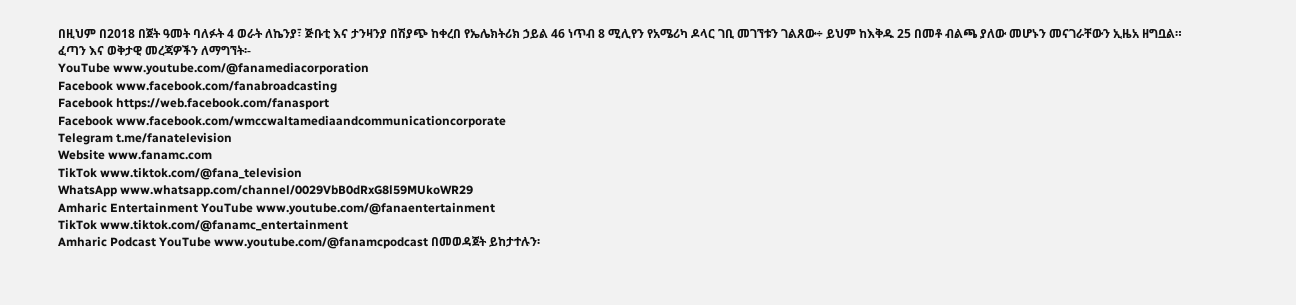በዚህም በ2018 በጀት ዓመት ባለፉት 4 ወራት ለኬንያ፣ ጅቡቲ እና ታንዛንያ በሽያጭ ከቀረበ የኤሌክትሪክ ኃይል 46 ነጥብ 8 ሚሊየን የአሜሪካ ዶላር ገቢ መገኘቱን ገልጸው÷ ይህም ከእቅዱ 25 በመቶ ብልጫ ያለው መሆኑን መናገራቸውን ኢዜአ ዘግቧል።
ፈጣን እና ወቅታዊ መረጃዎችን ለማግኘት፡-
YouTube www.youtube.com/@fanamediacorporation
Facebook www.facebook.com/fanabroadcasting
Facebook https://web.facebook.com/fanasport
Facebook www.facebook.com/wmccwaltamediaandcommunicationcorporate
Telegram t.me/fanatelevision
Website www.fanamc.com
TikTok www.tiktok.com/@fana_television
WhatsApp www.whatsapp.com/channel/0029VbB0dRxG8l59MUkoWR29
Amharic Entertainment YouTube www.youtube.com/@fanaentertainment
TikTok www.tiktok.com/@fanamc_entertainment
Amharic Podcast YouTube www.youtube.com/@fanamcpodcast በመወዳጀት ይከታተሉን፡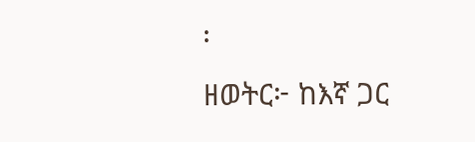፡
ዘወትር፦ ከእኛ ጋር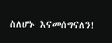ስለሆኑ እናመሰግናለን!